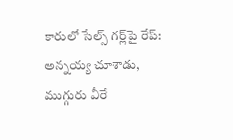కారులో సేల్స్ గర్ల్‌పై రేప్: అన్నయ్య చూశాడు, ముగ్గురు వీరే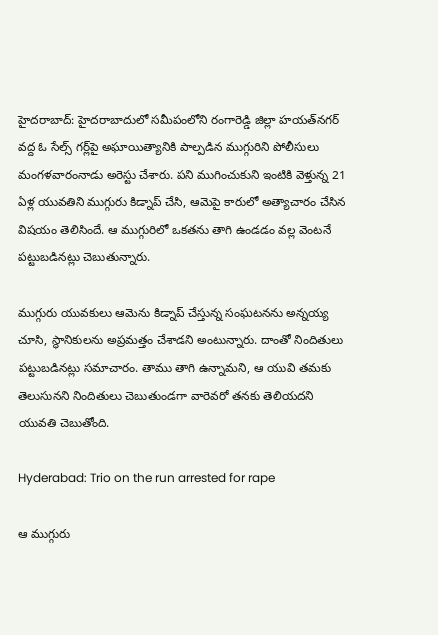హైదరాబాద్: హైదరాబాదులో సమీపంలోని రంగారెడ్డి జిల్లా హయత్‌నగర్ వద్ద ఓ సేల్స్ గర్ల్‌పై అఘాయిత్యానికి పాల్పడిన ముగ్గురిని పోలీసులు మంగళవారంనాడు అరెస్టు చేశారు. పని ముగించుకుని ఇంటికి వెళ్తున్న 21 ఏళ్ల యువతిని ముగ్గురు కిడ్నాప్ చేసి, ఆమెపై కారులో అత్యాచారం చేసిన విషయం తెలిసిందే. ఆ ముగ్గురిలో ఒకతను తాగి ఉండడం వల్ల వెంటనే పట్టుబడినట్లు చెబుతున్నారు.

ముగ్గురు యువకులు ఆమెను కిడ్నాప్ చేస్తున్న సంఘటనను అన్నయ్య చూసి, స్థానికులను అప్రమత్తం చేశాడని అంటున్నారు. దాంతో నిందితులు పట్టుబడినట్లు సమాచారం. తాము తాగి ఉన్నామని, ఆ యువి తమకు తెలుసునని నిందితులు చెబుతుండగా వారెవరో తనకు తెలియదని యువతి చెబుతోంది.

Hyderabad: Trio on the run arrested for rape

ఆ ముగ్గురు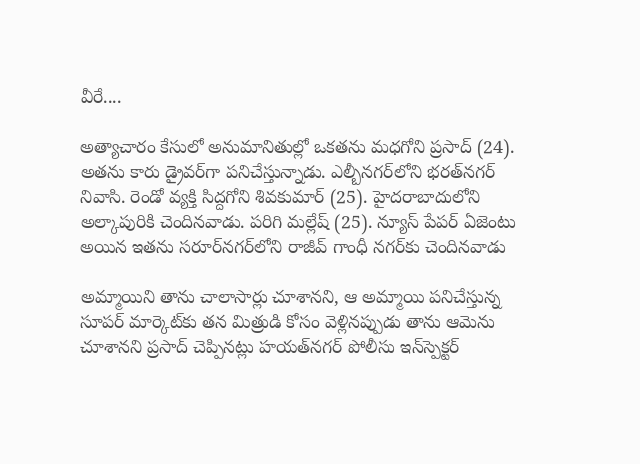వీరే....

అత్యాచారం కేసులో అనుమానితుల్లో ఒకతను మధగోని ప్రసాద్ (24). అతను కారు డ్రైవర్‌గా పనిచేస్తున్నాడు. ఎల్బీనగర్‌లోని భరత్‌నగర్ నివాసి. రెండో వ్యక్తి సిద్దగోని శివకుమార్ (25). హైదరాబాదులోని అల్కాపురికి చెందినవాడు. పరిగి మల్లేష్ (25). న్యూస్ పేపర్ ఏజెంటు అయిన ఇతను సరూర్‌నగర్‌లోని రాజీవ్ గాంధీ నగర్‌కు చెందినవాడు

అమ్మాయిని తాను చాలాసార్లు చూశానని, ఆ అమ్మాయి పనిచేస్తున్న సూపర్ మార్కెట్‌కు తన మిత్రుడి కోసం వెళ్లినప్పుడు తాను ఆమెను చూశానని ప్రసాద్ చెప్పినట్లు హయత్‌నగర్ పోలీసు ఇన్‌స్పెక్టర్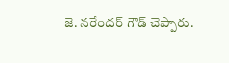జె. నరేందర్ గౌడ్ చెప్పారు.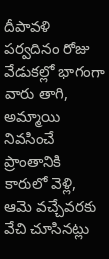దీపావళి పర్వదినం రోజు వేడుకల్లో భాగంగా వారు తాగి, అమ్మాయి నివసించే ప్రాంతానికి కారులో వెళ్లి, ఆమె వచ్చేవరకు వేచి చూసినట్లు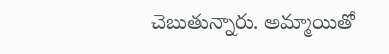చెబుతున్నారు. అమ్మాయితో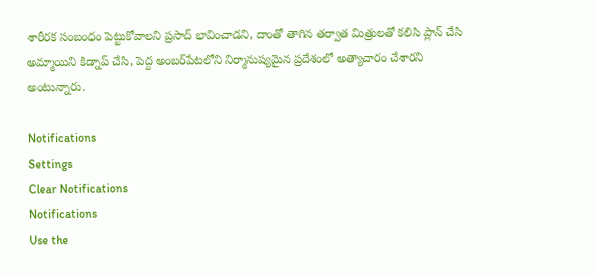శారీరక సంబంధం పెట్టుకోవాలని ప్రసాద్ భావించాడని, దాంతో తాగిన తర్వాత మిత్రులతో కలిసి ప్లాన్ చేసి అమ్మాయిని కిడ్నాప్ చేసి, పెద్ద అంబర్‌పేటలోని నిర్మానుష్యమైన ప్రదేశంలో అత్యాచారం చేశారని అంటున్నారు.

Notifications
Settings
Clear Notifications
Notifications
Use the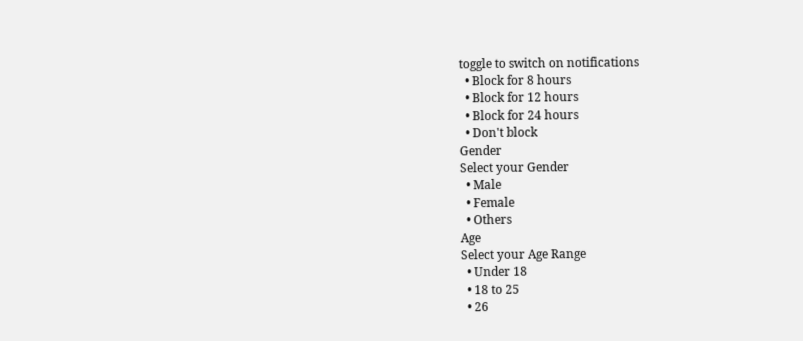toggle to switch on notifications
  • Block for 8 hours
  • Block for 12 hours
  • Block for 24 hours
  • Don't block
Gender
Select your Gender
  • Male
  • Female
  • Others
Age
Select your Age Range
  • Under 18
  • 18 to 25
  • 26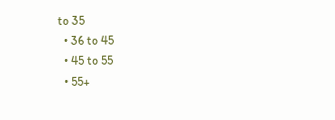to 35
  • 36 to 45
  • 45 to 55
  • 55+